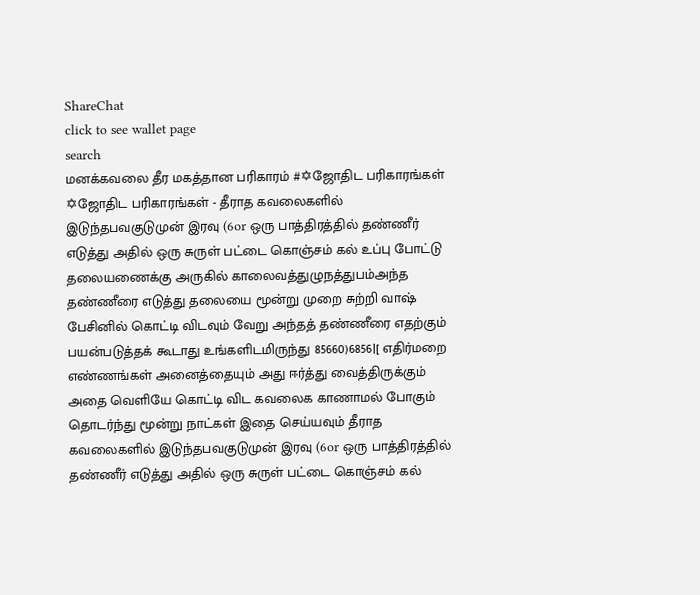ShareChat
click to see wallet page
search
மனக்கவலை தீர மகத்தான பரிகாரம் #✡ஜோதிட பரிகாரங்கள்
✡ஜோதிட பரிகாரங்கள் - தீராத கவலைகளில் இடுந்தபவகுடுமுன் இரவு (6or ஒரு பாத்திரத்தில் தண்ணீர் எடுத்து அதில் ஒரு சுருள் பட்டை கொஞ்சம் கல் உப்பு போட்டு தலையணைக்கு அருகில் காலைவத்துழுநத்துபம்அந்த தண்ணீரை எடுத்து தலையை மூன்று முறை சுற்றி வாஷ் பேசினில் கொட்டி விடவும் வேறு அந்தத் தண்ணீரை எதற்கும் பயன்படுத்தக் கூடாது உங்களிடமிருந்து 85660)6856|[ எதிர்மறை எண்ணங்கள் அனைத்தையும் அது ஈர்த்து வைத்திருக்கும் அதை வெளியே கொட்டி விட கவலைக காணாமல் போகும் தொடர்ந்து மூன்று நாட்கள் இதை செய்யவும் தீராத கவலைகளில் இடுந்தபவகுடுமுன் இரவு (6or ஒரு பாத்திரத்தில் தண்ணீர் எடுத்து அதில் ஒரு சுருள் பட்டை கொஞ்சம் கல்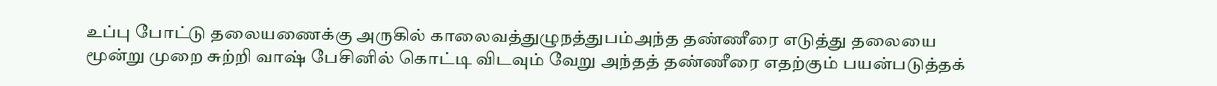உப்பு போட்டு தலையணைக்கு அருகில் காலைவத்துழுநத்துபம்அந்த தண்ணீரை எடுத்து தலையை மூன்று முறை சுற்றி வாஷ் பேசினில் கொட்டி விடவும் வேறு அந்தத் தண்ணீரை எதற்கும் பயன்படுத்தக்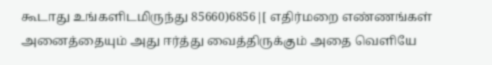கூடாது உங்களிடமிருந்து 85660)6856|[ எதிர்மறை எண்ணங்கள் அனைத்தையும் அது ஈர்த்து வைத்திருக்கும் அதை வெளியே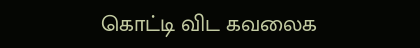கொட்டி விட கவலைக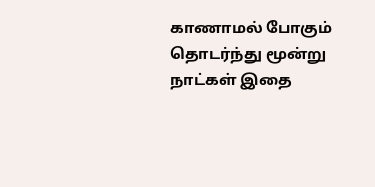காணாமல் போகும் தொடர்ந்து மூன்று நாட்கள் இதை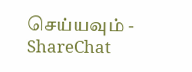செய்யவும் - ShareChat